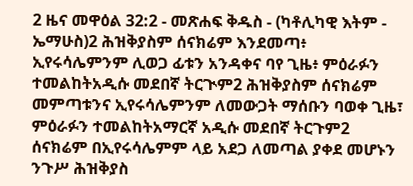2 ዜና መዋዕል 32:2 - መጽሐፍ ቅዱስ - (ካቶሊካዊ እትም - ኤማሁስ)2 ሕዝቅያስም ሰናክሬም እንደመጣ፥ ኢየሩሳሌምንም ሊወጋ ፊቱን አንዳቀና ባየ ጊዜ፥ ምዕራፉን ተመልከትአዲሱ መደበኛ ትርጒም2 ሕዝቅያስም ሰናክሬም መምጣቱንና ኢየሩሳሌምንም ለመውጋት ማሰቡን ባወቀ ጊዜ፣ ምዕራፉን ተመልከትአማርኛ አዲሱ መደበኛ ትርጉም2 ሰናክሬም በኢየሩሳሌምም ላይ አደጋ ለመጣል ያቀደ መሆኑን ንጉሥ ሕዝቅያስ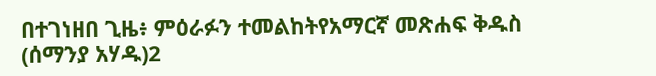በተገነዘበ ጊዜ፥ ምዕራፉን ተመልከትየአማርኛ መጽሐፍ ቅዱስ (ሰማንያ አሃዱ)2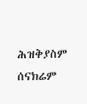ሕዝቅያስም ሰናክሬም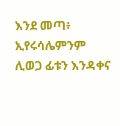እንደ መጣ፥ ኢየሩሳሌምንም ሊወጋ ፊቱን እንዳቀና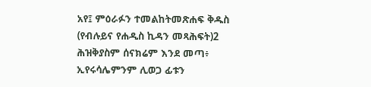አየ፤ ምዕራፉን ተመልከትመጽሐፍ ቅዱስ (የብሉይና የሐዲስ ኪዳን መጻሕፍት)2 ሕዝቅያስም ሰናክሬም እንደ መጣ፥ ኢየሩሳሌምንም ሊወጋ ፊቱን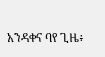አንዳቀና ባየ ጊዜ፥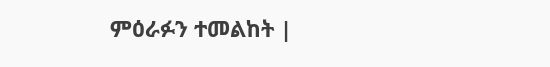ምዕራፉን ተመልከት |